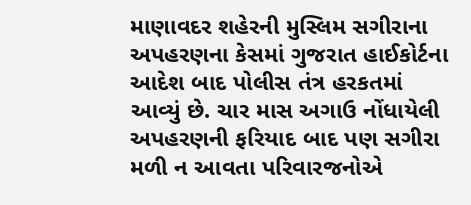માણાવદર શહેરની મુસ્લિમ સગીરાના અપહરણના કેસમાં ગુજરાત હાઈકોર્ટના આદેશ બાદ પોલીસ તંત્ર હરકતમાં આવ્યું છે. ચાર માસ અગાઉ નોંધાયેલી અપહરણની ફરિયાદ બાદ પણ સગીરા મળી ન આવતા પરિવારજનોએ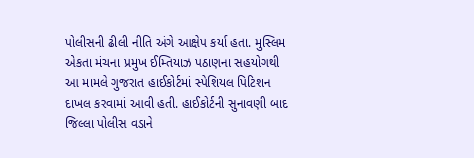પોલીસની ઢીલી નીતિ અંગે આક્ષેપ કર્યા હતા. મુસ્લિમ એકતા મંચના પ્રમુખ ઈમ્તિયાઝ પઠાણના સહયોગથી આ મામલે ગુજરાત હાઈકોર્ટમાં સ્પેશિયલ પિટિશન દાખલ કરવામાં આવી હતી. હાઈકોર્ટની સુનાવણી બાદ જિલ્લા પોલીસ વડાને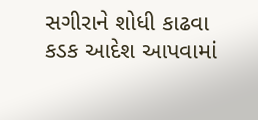સગીરાને શોધી કાઢવા કડક આદેશ આપવામાં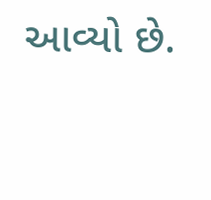આવ્યો છે.